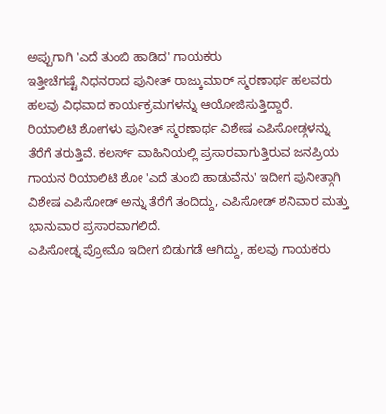ಅಪ್ಪುಗಾಗಿ 'ಎದೆ ತುಂಬಿ ಹಾಡಿದ' ಗಾಯಕರು
ಇತ್ತೀಚೆಗಷ್ಟೆ ನಿಧನರಾದ ಪುನೀತ್ ರಾಜ್ಕುಮಾರ್ ಸ್ಮರಣಾರ್ಥ ಹಲವರು ಹಲವು ವಿಧವಾದ ಕಾರ್ಯಕ್ರಮಗಳನ್ನು ಆಯೋಜಿಸುತ್ತಿದ್ದಾರೆ.
ರಿಯಾಲಿಟಿ ಶೋಗಳು ಪುನೀತ್ ಸ್ಮರಣಾರ್ಥ ವಿಶೇಷ ಎಪಿಸೋಡ್ಗಳನ್ನು ತೆರೆಗೆ ತರುತ್ತಿವೆ. ಕಲರ್ಸ್ ವಾಹಿನಿಯಲ್ಲಿ ಪ್ರಸಾರವಾಗುತ್ತಿರುವ ಜನಪ್ರಿಯ ಗಾಯನ ರಿಯಾಲಿಟಿ ಶೋ 'ಎದೆ ತುಂಬಿ ಹಾಡುವೆನು' ಇದೀಗ ಪುನೀತ್ಗಾಗಿ ವಿಶೇಷ ಎಪಿಸೋಡ್ ಅನ್ನು ತೆರೆಗೆ ತಂದಿದ್ದು, ಎಪಿಸೋಡ್ ಶನಿವಾರ ಮತ್ತು ಭಾನುವಾರ ಪ್ರಸಾರವಾಗಲಿದೆ.
ಎಪಿಸೋಡ್ನ ಪ್ರೋಮೊ ಇದೀಗ ಬಿಡುಗಡೆ ಆಗಿದ್ದು, ಹಲವು ಗಾಯಕರು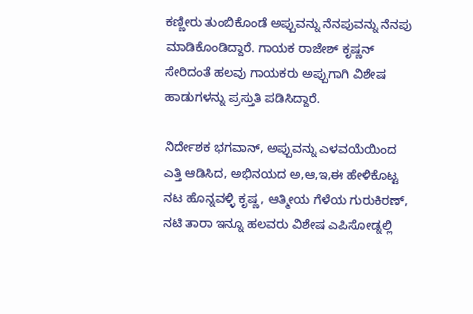ಕಣ್ಣೀರು ತುಂಬಿಕೊಂಡೆ ಅಪ್ಪುವನ್ನು ನೆನಪುವನ್ನು ನೆನಪು ಮಾಡಿಕೊಂಡಿದ್ದಾರೆ. ಗಾಯಕ ರಾಜೇಶ್ ಕೃಷ್ಣನ್ ಸೇರಿದಂತೆ ಹಲವು ಗಾಯಕರು ಅಪ್ಪುಗಾಗಿ ವಿಶೇಷ ಹಾಡುಗಳನ್ನು ಪ್ರಸ್ತುತಿ ಪಡಿಸಿದ್ದಾರೆ.

ನಿರ್ದೇಶಕ ಭಗವಾನ್, ಅಪ್ಪುವನ್ನು ಎಳವಯೆಯಿಂದ ಎತ್ತಿ ಆಡಿಸಿದ, ಅಭಿನಯದ ಅ,ಆ,ಇ,ಈ ಹೇಳಿಕೊಟ್ಟ ನಟ ಹೊನ್ನವಳ್ಳಿ ಕೃಷ್ಣ, ಆತ್ಮೀಯ ಗೆಳೆಯ ಗುರುಕಿರಣ್, ನಟಿ ತಾರಾ ಇನ್ನೂ ಹಲವರು ವಿಶೇಷ ಎಪಿಸೋಡ್ನಲ್ಲಿ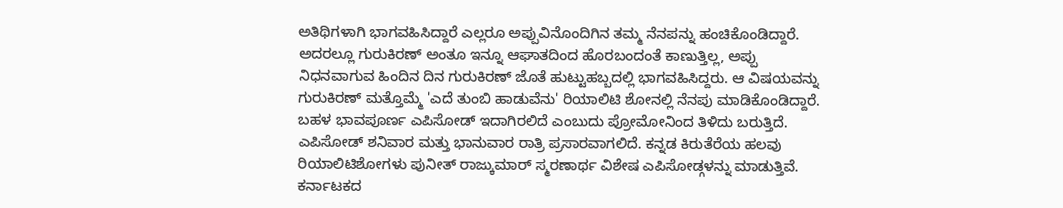ಅತಿಥಿಗಳಾಗಿ ಭಾಗವಹಿಸಿದ್ದಾರೆ ಎಲ್ಲರೂ ಅಪ್ಪುವಿನೊಂದಿಗಿನ ತಮ್ಮ ನೆನಪನ್ನು ಹಂಚಿಕೊಂಡಿದ್ದಾರೆ.
ಅದರಲ್ಲೂ ಗುರುಕಿರಣ್ ಅಂತೂ ಇನ್ನೂ ಆಘಾತದಿಂದ ಹೊರಬಂದಂತೆ ಕಾಣುತ್ತಿಲ್ಲ, ಅಪ್ಪು ನಿಧನವಾಗುವ ಹಿಂದಿನ ದಿನ ಗುರುಕಿರಣ್ ಜೊತೆ ಹುಟ್ಟುಹಬ್ಬದಲ್ಲಿ ಭಾಗವಹಿಸಿದ್ದರು. ಆ ವಿಷಯವನ್ನು ಗುರುಕಿರಣ್ ಮತ್ತೊಮ್ಮೆ 'ಎದೆ ತುಂಬಿ ಹಾಡುವೆನು' ರಿಯಾಲಿಟಿ ಶೋನಲ್ಲಿ ನೆನಪು ಮಾಡಿಕೊಂಡಿದ್ದಾರೆ.
ಬಹಳ ಭಾವಪೂರ್ಣ ಎಪಿಸೋಡ್ ಇದಾಗಿರಲಿದೆ ಎಂಬುದು ಪ್ರೋಮೋನಿಂದ ತಿಳಿದು ಬರುತ್ತಿದೆ. ಎಪಿಸೋಡ್ ಶನಿವಾರ ಮತ್ತು ಭಾನುವಾರ ರಾತ್ರಿ ಪ್ರಸಾರವಾಗಲಿದೆ. ಕನ್ನಡ ಕಿರುತೆರೆಯ ಹಲವು ರಿಯಾಲಿಟಿಶೋಗಳು ಪುನೀತ್ ರಾಜ್ಕುಮಾರ್ ಸ್ಮರಣಾರ್ಥ ವಿಶೇಷ ಎಪಿಸೋಡ್ಗಳನ್ನು ಮಾಡುತ್ತಿವೆ.
ಕರ್ನಾಟಕದ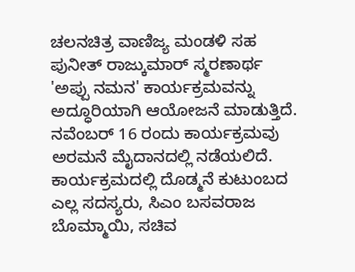ಚಲನಚಿತ್ರ ವಾಣಿಜ್ಯ ಮಂಡಳಿ ಸಹ ಪುನೀತ್ ರಾಜ್ಕುಮಾರ್ ಸ್ಮರಣಾರ್ಥ 'ಅಪ್ಪು ನಮನ' ಕಾರ್ಯಕ್ರಮವನ್ನು ಅದ್ಧೂರಿಯಾಗಿ ಆಯೋಜನೆ ಮಾಡುತ್ತಿದೆ. ನವೆಂಬರ್ 16 ರಂದು ಕಾರ್ಯಕ್ರಮವು ಅರಮನೆ ಮೈದಾನದಲ್ಲಿ ನಡೆಯಲಿದೆ. ಕಾರ್ಯಕ್ರಮದಲ್ಲಿ ದೊಡ್ಮನೆ ಕುಟುಂಬದ ಎಲ್ಲ ಸದಸ್ಯರು, ಸಿಎಂ ಬಸವರಾಜ ಬೊಮ್ಮಾಯಿ, ಸಚಿವ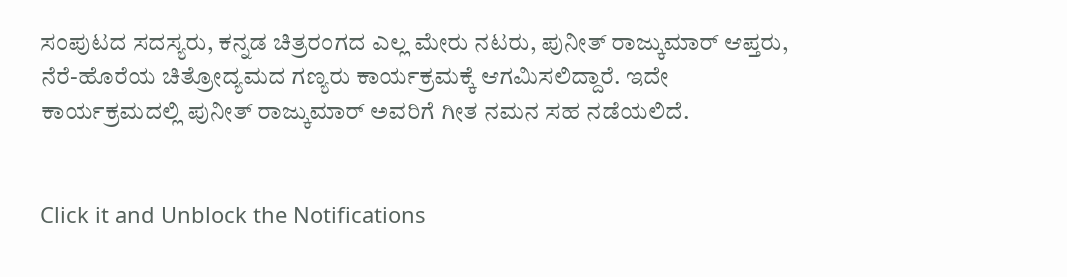ಸಂಪುಟದ ಸದಸ್ಯರು, ಕನ್ನಡ ಚಿತ್ರರಂಗದ ಎಲ್ಲ ಮೇರು ನಟರು, ಪುನೀತ್ ರಾಜ್ಕುಮಾರ್ ಆಪ್ತರು, ನೆರೆ-ಹೊರೆಯ ಚಿತ್ರೋದ್ಯಮದ ಗಣ್ಯರು ಕಾರ್ಯಕ್ರಮಕ್ಕೆ ಆಗಮಿಸಲಿದ್ದಾರೆ. ಇದೇ ಕಾರ್ಯಕ್ರಮದಲ್ಲಿ ಪುನೀತ್ ರಾಜ್ಕುಮಾರ್ ಅವರಿಗೆ ಗೀತ ನಮನ ಸಹ ನಡೆಯಲಿದೆ.


Click it and Unblock the Notifications